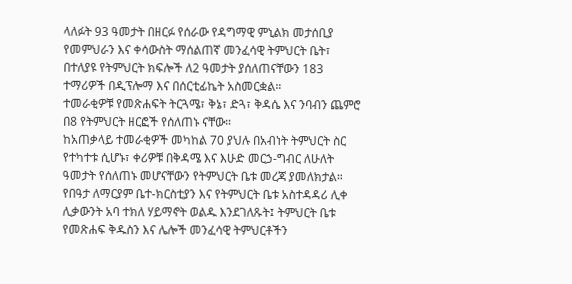ላለፉት 93 ዓመታት በዘርፉ የሰራው የዳግማዊ ምኒልክ መታሰቢያ የመምህራን እና ቀሳውስት ማሰልጠኛ መንፈሳዊ ትምህርት ቤት፣ በተለያዩ የትምህርት ክፍሎች ለ2 ዓመታት ያሰለጠናቸውን 183 ተማሪዎች በዲፕሎማ እና በሰርቲፊኬት አስመርቋል።
ተመራቂዎቹ የመጽሐፍት ትርጓሜ፣ ቅኔ፣ ድጓ፣ ቅዳሴ እና ንባብን ጨምሮ በ8 የትምህርት ዘርፎች የሰለጠኑ ናቸው።
ከአጠቃላይ ተመራቂዎች መካከል 70 ያህሉ በአብነት ትምህርት ስር የተካተቱ ሲሆኑ፣ ቀሪዎቹ በቅዳሜ እና እሁድ መርኃ-ግብር ለሁለት ዓመታት የሰለጠኑ መሆናቸውን የትምህርት ቤቱ መረጃ ያመለክታል።
የበዓታ ለማርያም ቤተ-ክርስቲያን እና የትምህርት ቤቱ አስተዳዳሪ ሊቀ ሊቃውንት አባ ተክለ ሃይማኖት ወልዱ እንደገለጹት፤ ትምህርት ቤቱ የመጽሐፍ ቅዱስን እና ሌሎች መንፈሳዊ ትምህርቶችን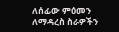ለሰፊው ምዕመን ለማዳረስ ስራዎችን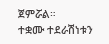ጀምሯል።
ተቋሙ ተደራሽነቱን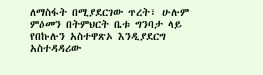ለማስፋት በሚያደርገው ጥረት፣ ሁሉም ምዕመን በትምህርት ቤቱ ግንባታ ላይ የበኩሉን አስተዋጽኦ እንዲያደርግ አስተዳዳሪው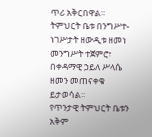ጥሪ አቅርበዋል።
ትምህርት ቤቱ በንግሥተ-ነገሥታት ዘውዲቱ ዘመነ መንግሥት ተጀምሮ፣ በቀዳማዊ ኃይለ ሥላሴ ዘመን መጠናቀቁ ይታወሳል።
የጥንታዊ ትምህርት ቤቱን አቅም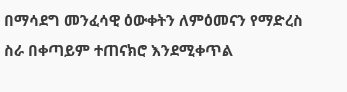በማሳደግ መንፈሳዊ ዕውቀትን ለምዕመናን የማድረስ ስራ በቀጣይም ተጠናክሮ እንደሚቀጥል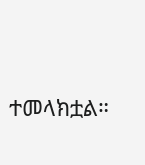ተመላክቷል።